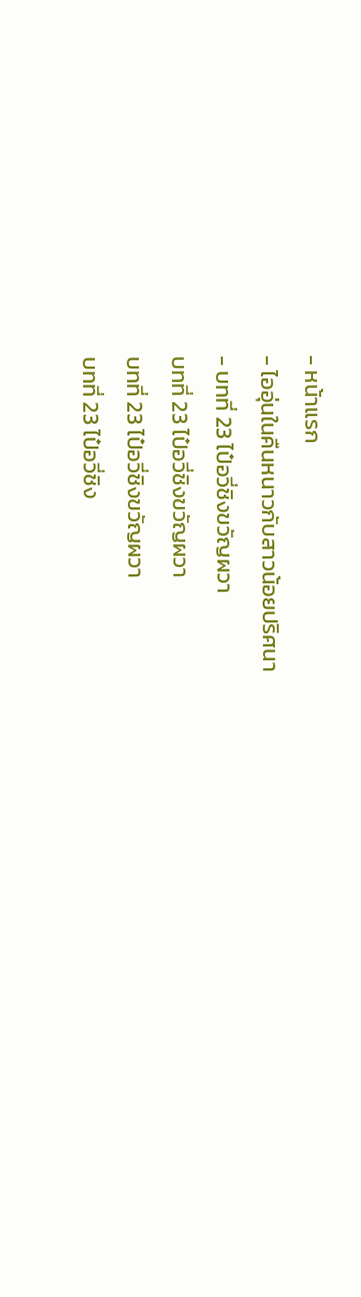- หน้าแรก
- ไออุ่นในคืนหนาวกับสาวน้อยปริศนา
- บทที่ 23 ไป๋อวี่ชิงขวัญผวา
บทที่ 23 ไป๋อวี่ชิงขวัญผวา
บทที่ 23 ไป๋อวี่ชิงขวัญผวา
บทที่ 23 ไป๋อวี่ชิง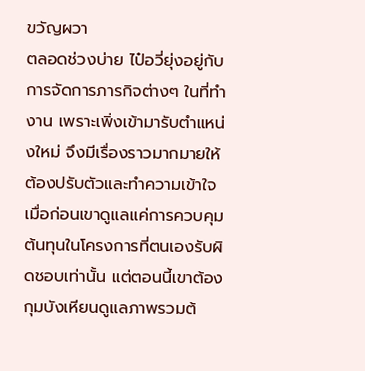ขวัญผวา
ตลอดช่วงบ่าย ไป๋อวี่ยุ่งอยู่กับการจัดการภารกิจต่างๆ ในที่ทำงาน เพราะเพิ่งเข้ามารับตำแหน่งใหม่ จึงมีเรื่องราวมากมายให้ต้องปรับตัวและทำความเข้าใจ
เมื่อก่อนเขาดูแลแค่การควบคุมต้นทุนในโครงการที่ตนเองรับผิดชอบเท่านั้น แต่ตอนนี้เขาต้องกุมบังเหียนดูแลภาพรวมต้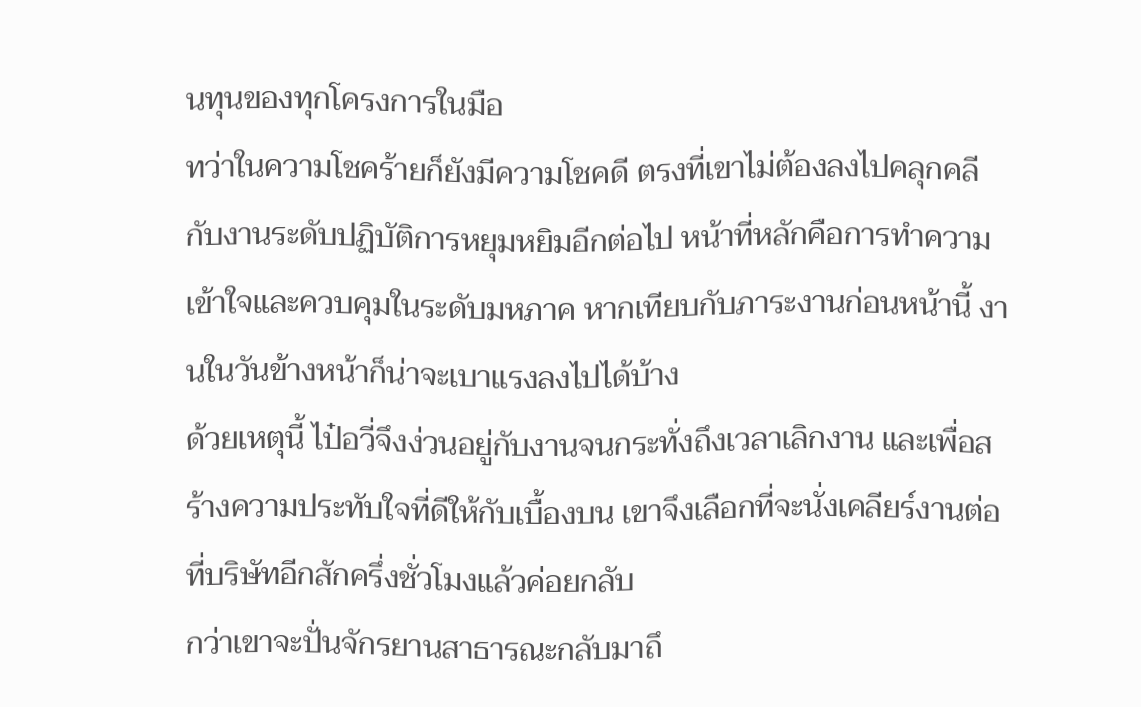นทุนของทุกโครงการในมือ
ทว่าในความโชคร้ายก็ยังมีความโชคดี ตรงที่เขาไม่ต้องลงไปคลุกคลีกับงานระดับปฏิบัติการหยุมหยิมอีกต่อไป หน้าที่หลักคือการทำความเข้าใจและควบคุมในระดับมหภาค หากเทียบกับภาระงานก่อนหน้านี้ งานในวันข้างหน้าก็น่าจะเบาแรงลงไปได้บ้าง
ด้วยเหตุนี้ ไป๋อวี่จึงง่วนอยู่กับงานจนกระทั่งถึงเวลาเลิกงาน และเพื่อสร้างความประทับใจที่ดีให้กับเบื้องบน เขาจึงเลือกที่จะนั่งเคลียร์งานต่อที่บริษัทอีกสักครึ่งชั่วโมงแล้วค่อยกลับ
กว่าเขาจะปั่นจักรยานสาธารณะกลับมาถึ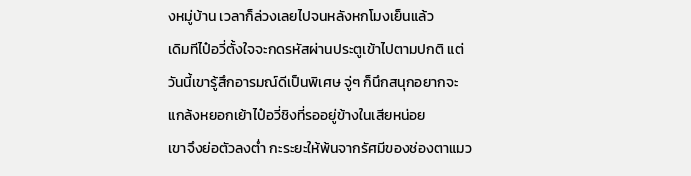งหมู่บ้าน เวลาก็ล่วงเลยไปจนหลังหกโมงเย็นแล้ว
เดิมทีไป๋อวี่ตั้งใจจะกดรหัสผ่านประตูเข้าไปตามปกติ แต่วันนี้เขารู้สึกอารมณ์ดีเป็นพิเศษ จู่ๆ ก็นึกสนุกอยากจะแกล้งหยอกเย้าไป๋อวี่ชิงที่รออยู่ข้างในเสียหน่อย
เขาจึงย่อตัวลงต่ำ กะระยะให้พ้นจากรัศมีของช่องตาแมว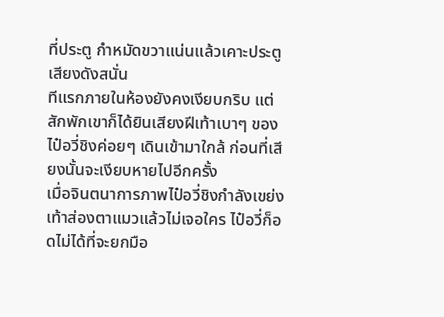ที่ประตู กำหมัดขวาแน่นแล้วเคาะประตูเสียงดังสนั่น
ทีแรกภายในห้องยังคงเงียบกริบ แต่สักพักเขาก็ได้ยินเสียงฝีเท้าเบาๆ ของไป๋อวี่ชิงค่อยๆ เดินเข้ามาใกล้ ก่อนที่เสียงนั้นจะเงียบหายไปอีกครั้ง
เมื่อจินตนาการภาพไป๋อวี่ชิงกำลังเขย่งเท้าส่องตาแมวแล้วไม่เจอใคร ไป๋อวี่ก็อดไม่ได้ที่จะยกมือ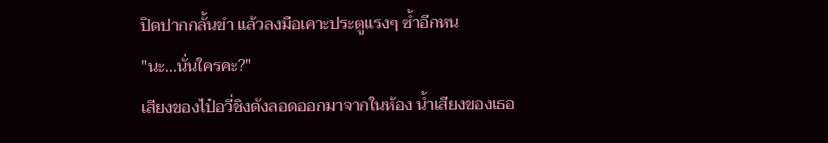ปิดปากกลั้นขำ แล้วลงมือเคาะประตูแรงๆ ซ้ำอีกหน
"นะ...นั่นใครคะ?"
เสียงของไป๋อวี่ชิงดังลอดออกมาจากในห้อง น้ำเสียงของเธอ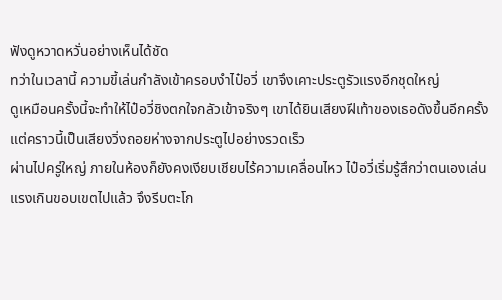ฟังดูหวาดหวั่นอย่างเห็นได้ชัด
ทว่าในเวลานี้ ความขี้เล่นกำลังเข้าครอบงำไป๋อวี่ เขาจึงเคาะประตูรัวแรงอีกชุดใหญ่
ดูเหมือนครั้งนี้จะทำให้ไป๋อวี่ชิงตกใจกลัวเข้าจริงๆ เขาได้ยินเสียงฝีเท้าของเธอดังขึ้นอีกครั้ง แต่คราวนี้เป็นเสียงวิ่งถอยห่างจากประตูไปอย่างรวดเร็ว
ผ่านไปครู่ใหญ่ ภายในห้องก็ยังคงเงียบเชียบไร้ความเคลื่อนไหว ไป๋อวี่เริ่มรู้สึกว่าตนเองเล่นแรงเกินขอบเขตไปแล้ว จึงรีบตะโก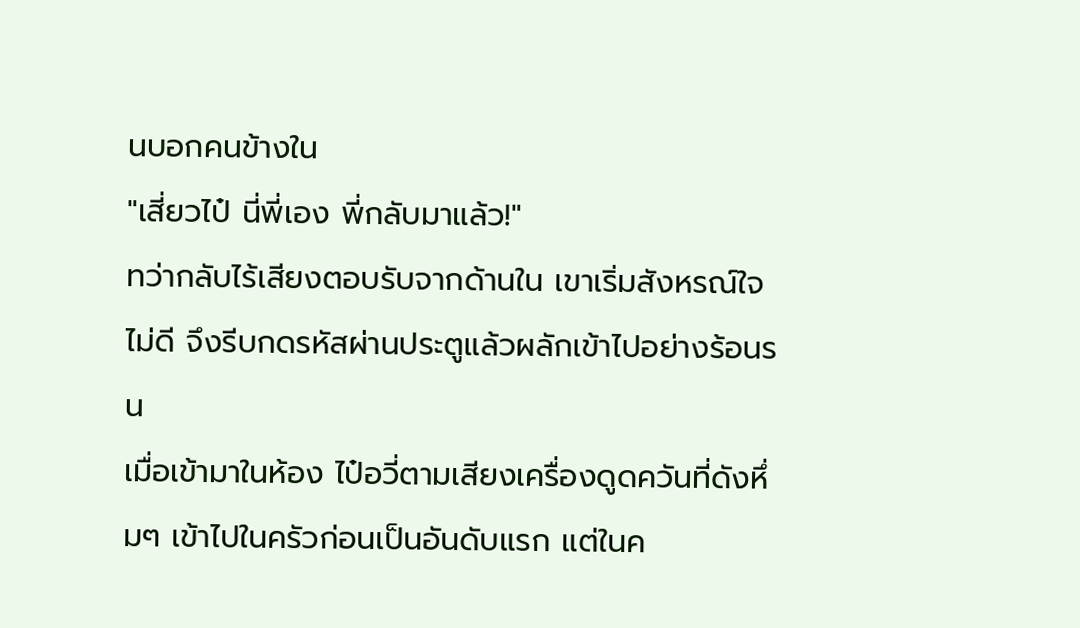นบอกคนข้างใน
"เสี่ยวไป๋ นี่พี่เอง พี่กลับมาแล้ว!"
ทว่ากลับไร้เสียงตอบรับจากด้านใน เขาเริ่มสังหรณ์ใจไม่ดี จึงรีบกดรหัสผ่านประตูแล้วผลักเข้าไปอย่างร้อนรน
เมื่อเข้ามาในห้อง ไป๋อวี่ตามเสียงเครื่องดูดควันที่ดังหึ่มๆ เข้าไปในครัวก่อนเป็นอันดับแรก แต่ในค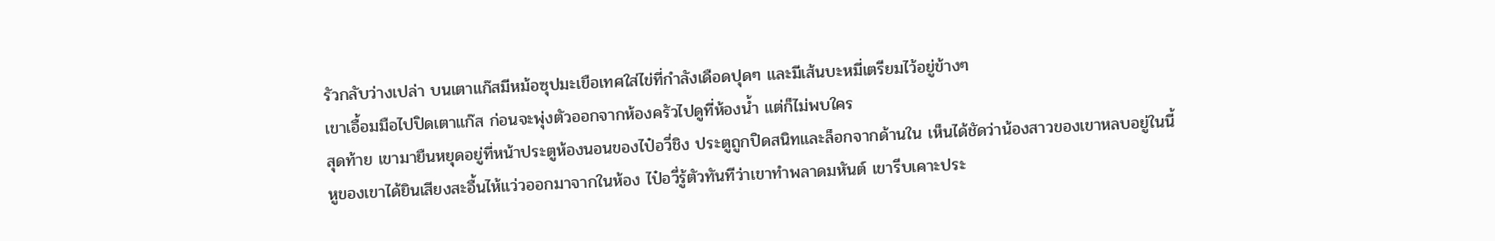รัวกลับว่างเปล่า บนเตาแก๊สมีหม้อซุปมะเขือเทศใส่ไข่ที่กำลังเดือดปุดๆ และมีเส้นบะหมี่เตรียมไว้อยู่ข้างๆ
เขาเอื้อมมือไปปิดเตาแก๊ส ก่อนจะพุ่งตัวออกจากห้องครัวไปดูที่ห้องน้ำ แต่ก็ไม่พบใคร
สุดท้าย เขามายืนหยุดอยู่ที่หน้าประตูห้องนอนของไป๋อวี่ชิง ประตูถูกปิดสนิทและล็อกจากด้านใน เห็นได้ชัดว่าน้องสาวของเขาหลบอยู่ในนี้
หูของเขาได้ยินเสียงสะอื้นไห้แว่วออกมาจากในห้อง ไป๋อวี่รู้ตัวทันทีว่าเขาทำพลาดมหันต์ เขารีบเคาะประ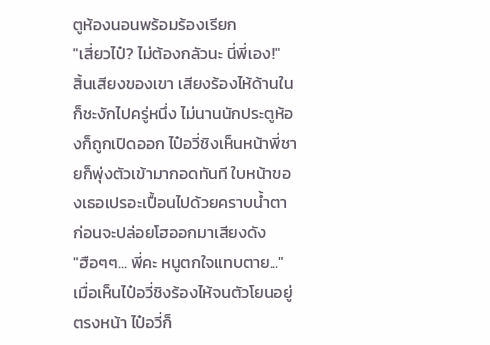ตูห้องนอนพร้อมร้องเรียก
"เสี่ยวไป๋? ไม่ต้องกลัวนะ นี่พี่เอง!"
สิ้นเสียงของเขา เสียงร้องไห้ด้านในก็ชะงักไปครู่หนึ่ง ไม่นานนักประตูห้องก็ถูกเปิดออก ไป๋อวี่ชิงเห็นหน้าพี่ชายก็พุ่งตัวเข้ามากอดทันที ใบหน้าของเธอเปรอะเปื้อนไปด้วยคราบน้ำตา ก่อนจะปล่อยโฮออกมาเสียงดัง
"ฮือๆๆ... พี่คะ หนูตกใจแทบตาย..."
เมื่อเห็นไป๋อวี่ชิงร้องไห้จนตัวโยนอยู่ตรงหน้า ไป๋อวี่ก็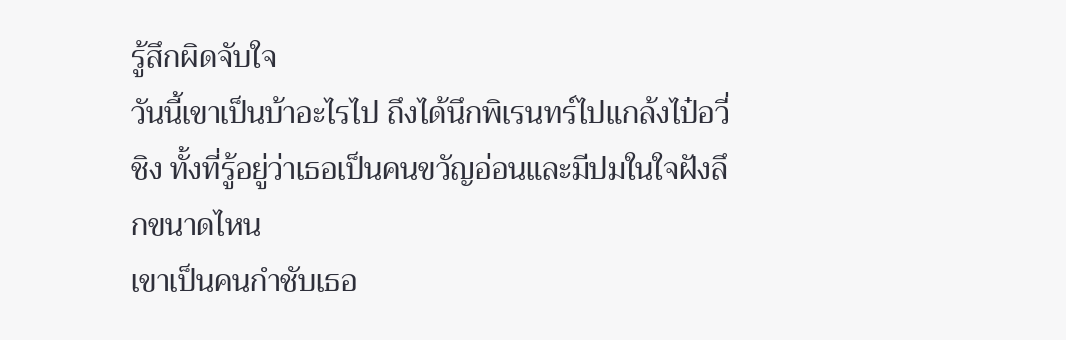รู้สึกผิดจับใจ
วันนี้เขาเป็นบ้าอะไรไป ถึงได้นึกพิเรนทร์ไปแกล้งไป๋อวี่ชิง ทั้งที่รู้อยู่ว่าเธอเป็นคนขวัญอ่อนและมีปมในใจฝังลึกขนาดไหน
เขาเป็นคนกำชับเธอ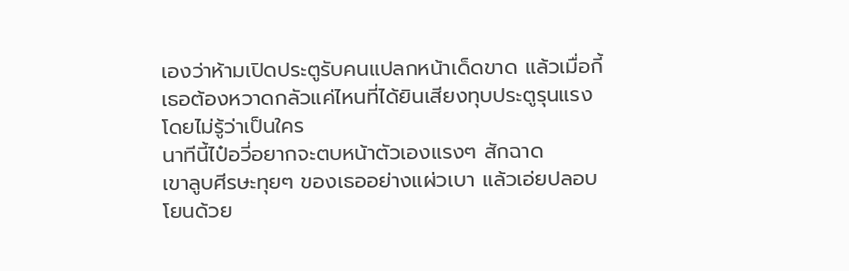เองว่าห้ามเปิดประตูรับคนแปลกหน้าเด็ดขาด แล้วเมื่อกี้เธอต้องหวาดกลัวแค่ไหนที่ได้ยินเสียงทุบประตูรุนแรงโดยไม่รู้ว่าเป็นใคร
นาทีนี้ไป๋อวี่อยากจะตบหน้าตัวเองแรงๆ สักฉาด
เขาลูบศีรษะทุยๆ ของเธออย่างแผ่วเบา แล้วเอ่ยปลอบโยนด้วย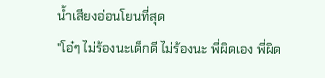น้ำเสียงอ่อนโยนที่สุด
"โอ๋ๆ ไม่ร้องนะเด็กดี ไม่ร้องนะ พี่ผิดเอง พี่ผิด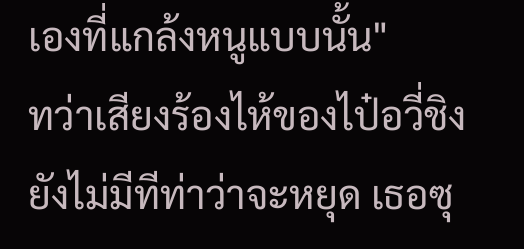เองที่แกล้งหนูแบบนั้น"
ทว่าเสียงร้องไห้ของไป๋อวี่ชิงยังไม่มีทีท่าว่าจะหยุด เธอซุ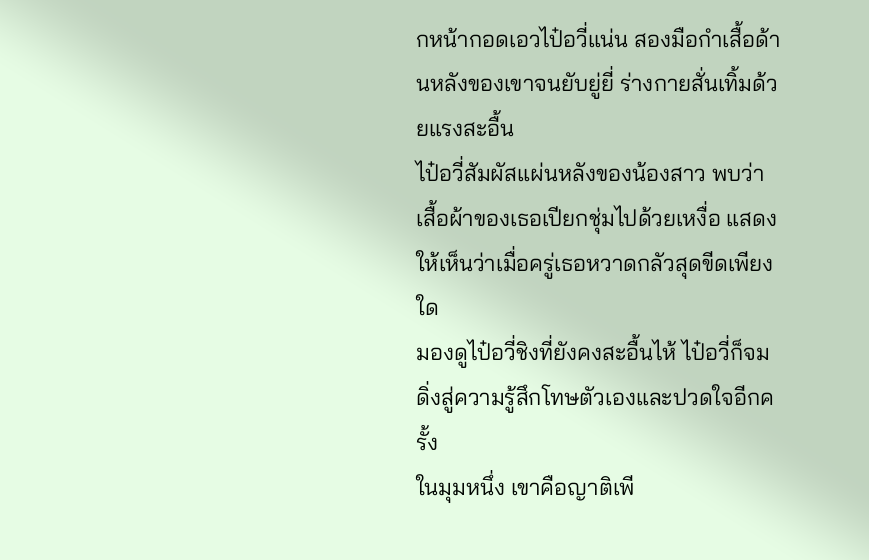กหน้ากอดเอวไป๋อวี่แน่น สองมือกำเสื้อด้านหลังของเขาจนยับยู่ยี่ ร่างกายสั่นเทิ้มด้วยแรงสะอื้น
ไป๋อวี่สัมผัสแผ่นหลังของน้องสาว พบว่าเสื้อผ้าของเธอเปียกชุ่มไปด้วยเหงื่อ แสดงให้เห็นว่าเมื่อครู่เธอหวาดกลัวสุดขีดเพียงใด
มองดูไป๋อวี่ชิงที่ยังคงสะอื้นไห้ ไป๋อวี่ก็จมดิ่งสู่ความรู้สึกโทษตัวเองและปวดใจอีกครั้ง
ในมุมหนึ่ง เขาคือญาติเพี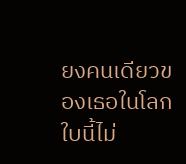ยงคนเดียวของเธอในโลกใบนี้ไม่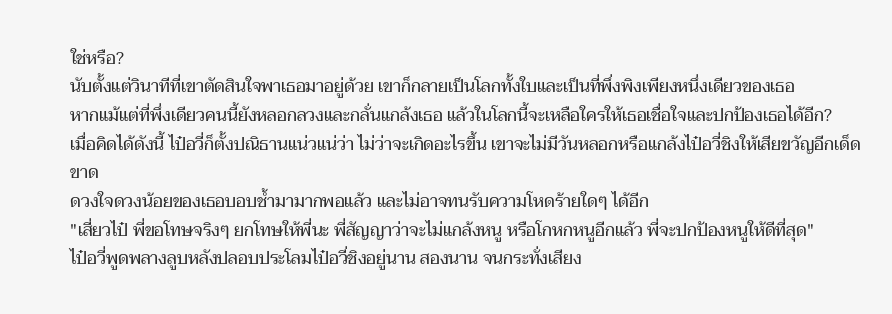ใช่หรือ?
นับตั้งแต่วินาทีที่เขาตัดสินใจพาเธอมาอยู่ด้วย เขาก็กลายเป็นโลกทั้งใบและเป็นที่พึ่งพิงเพียงหนึ่งเดียวของเธอ
หากแม้แต่ที่พึ่งเดียวคนนี้ยังหลอกลวงและกลั่นแกล้งเธอ แล้วในโลกนี้จะเหลือใครให้เธอเชื่อใจและปกป้องเธอได้อีก?
เมื่อคิดได้ดังนี้ ไป๋อวี่ก็ตั้งปณิธานแน่วแน่ว่า ไม่ว่าจะเกิดอะไรขึ้น เขาจะไม่มีวันหลอกหรือแกล้งไป๋อวี่ชิงให้เสียขวัญอีกเด็ดขาด
ดวงใจดวงน้อยของเธอบอบช้ำมามากพอแล้ว และไม่อาจทนรับความโหดร้ายใดๆ ได้อีก
"เสี่ยวไป๋ พี่ขอโทษจริงๆ ยกโทษให้พี่นะ พี่สัญญาว่าจะไม่แกล้งหนู หรือโกหกหนูอีกแล้ว พี่จะปกป้องหนูให้ดีที่สุด"
ไป๋อวี่พูดพลางลูบหลังปลอบประโลมไป๋อวี่ชิงอยู่นาน สองนาน จนกระทั่งเสียง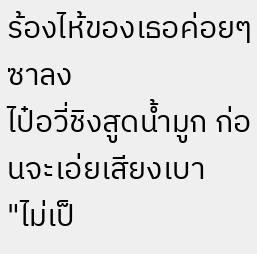ร้องไห้ของเธอค่อยๆ ซาลง
ไป๋อวี่ชิงสูดน้ำมูก ก่อนจะเอ่ยเสียงเบา
"ไม่เป็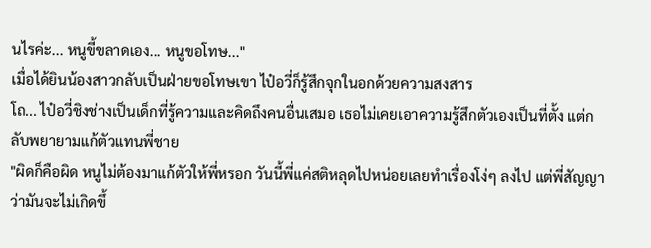นไรค่ะ... หนูขี้ขลาดเอง... หนูขอโทษ..."
เมื่อได้ยินน้องสาวกลับเป็นฝ่ายขอโทษเขา ไป๋อวี่ก็รู้สึกจุกในอกด้วยความสงสาร
โถ... ไป๋อวี่ชิงช่างเป็นเด็กที่รู้ความและคิดถึงคนอื่นเสมอ เธอไม่เคยเอาความรู้สึกตัวเองเป็นที่ตั้ง แต่กลับพยายามแก้ตัวแทนพี่ชาย
"ผิดก็คือผิด หนูไม่ต้องมาแก้ตัวให้พี่หรอก วันนี้พี่แค่สติหลุดไปหน่อยเลยทำเรื่องโง่ๆ ลงไป แต่พี่สัญญาว่ามันจะไม่เกิดขึ้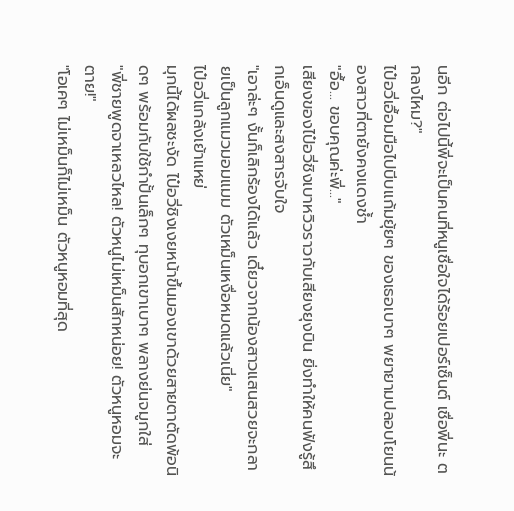นอีก ต่อไปนี้พี่จะเป็นคนที่หนูเชื่อใจได้ร้อยเปอร์เซ็นต์ เชื่อพี่นะ ตกลงไหม?"
ไป๋อวี่เอื้อมมือไปบีบแก้มยุ้ยๆ ของเธอเบาๆ พยายามปลอบโยนน้องสาวที่ตายังคงแดงช้ำ
"อื้อ... ขอบคุณค่ะพี่..."
เสียงของไป๋อวี่ชิงเบาหวิวราวกับเสียงยุงบิน ยิ่งทำให้คนฟังรู้สึกเอ็นดูและสงสารจับใจ
"เอาล่ะๆ งั้นก็เลิกร้องได้แล้ว เดี๋ยวจากน้องสาวแสนสวยจะกลายเป็นลูกแมวมอมแมม ตัวเหม็นเหงื่อหมดแล้วเนี่ย"
ไป๋อวี่แกล้งเย้าแหย่
มุกนี้ได้ผลชะงัด ไป๋อวี่ชิงเงยหน้าขึ้นมองเขาด้วยสายตาตัดพ้อนิดๆ พร้อมกับใช้กำปั้นเล็กๆ ทุบอกเขาเบาๆ พลางย่นจมูกใส่
"พี่ชายพูดจาเหลวไหล! ตัวหนูไม่เหม็นสักหน่อย! ตัวหนูหอมจะตาย!"
"โอเคๆ ไม่เหม็นก็ไม่เหม็น ตัวหนูหอมที่สุด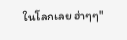ในโลกเลย ฮ่าๆๆ"